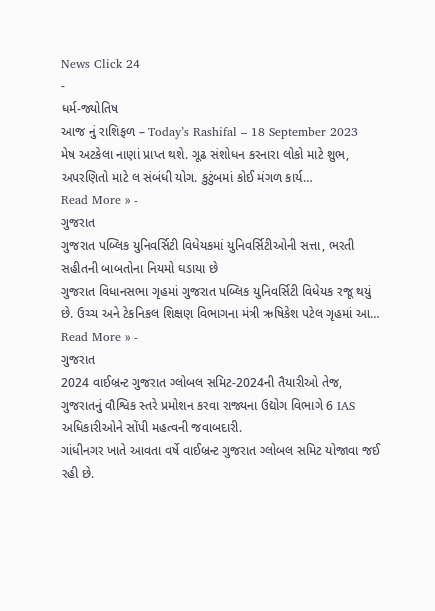News Click 24
-
ધર્મ-જ્યોતિષ
આજ નું રાશિફળ – Today’s Rashifal – 18 September 2023
મેષ અટકેલા નાણાં પ્રાપ્ત થશે. ગૂઢ સંશોધન કરનારા લોકો માટે શુભ, અપરણિતો માટે લ સંબંધી યોગ. કુટુંબમાં કોઈ મંગળ કાર્ય…
Read More » -
ગુજરાત
ગુજરાત પબ્લિક યુનિવર્સિટી વિધેયકમાં યુનિવર્સિટીઓની સત્તા, ભરતી સહીતની બાબતોના નિયમો ઘડાયા છે
ગુજરાત વિધાનસભા ગૃહમાં ગુજરાત પબ્લિક યુનિવર્સિટી વિધેયક રજૂ થયું છે. ઉચ્ચ અને ટેકનિકલ શિક્ષણ વિભાગના મંત્રી ઋષિકેશ પટેલ ગૃહમાં આ…
Read More » -
ગુજરાત
2024 વાઈબ્રન્ટ ગુજરાત ગ્લોબલ સમિટ-2024ની તૈયારીઓ તેજ, ગુજરાતનું વૌશ્વિક સ્તરે પ્રમોશન કરવા રાજ્યના ઉદ્યોગ વિભાગે 6 IAS અધિકારીઓને સોંપી મહત્વની જવાબદારી.
ગાંધીનગર ખાતે આવતા વર્ષે વાઈબ્રન્ટ ગુજરાત ગ્લોબલ સમિટ યોજાવા જઈ રહી છે.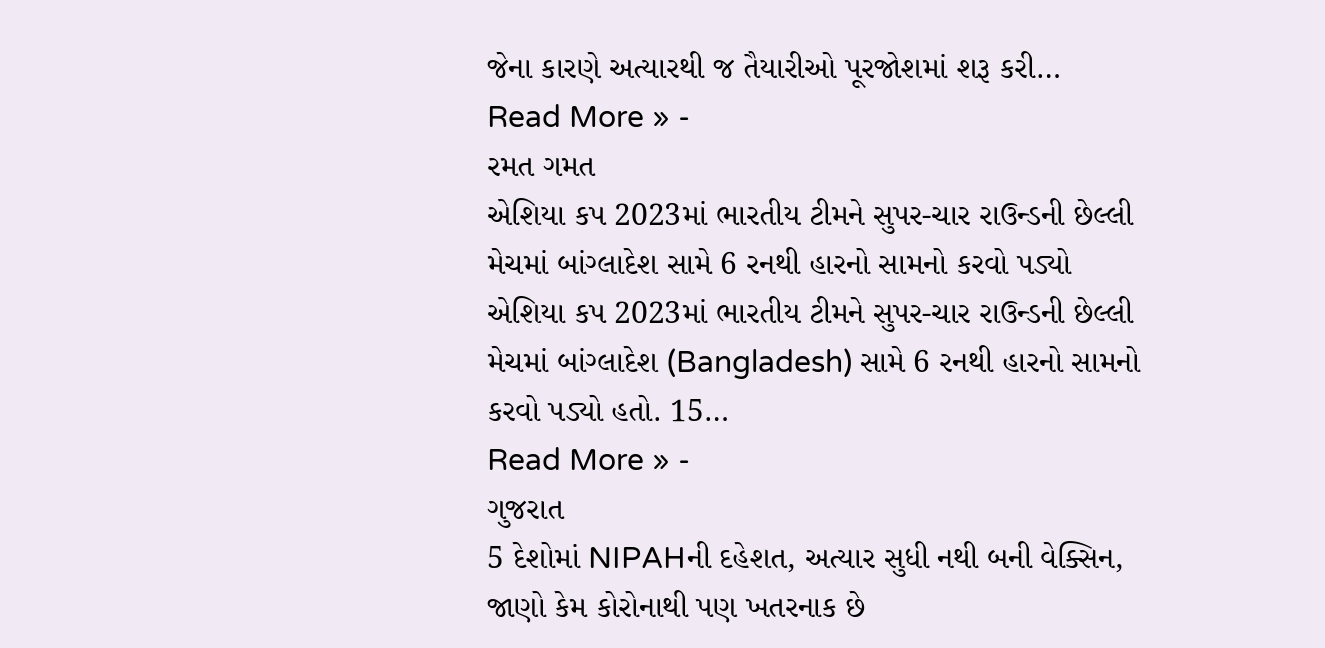જેના કારણે અત્યારથી જ તૈયારીઓ પૂરજોશમાં શરૂ કરી…
Read More » -
રમત ગમત
એશિયા કપ 2023માં ભારતીય ટીમને સુપર-ચાર રાઉન્ડની છેલ્લી મેચમાં બાંગ્લાદેશ સામે 6 રનથી હારનો સામનો કરવો પડ્યો
એશિયા કપ 2023માં ભારતીય ટીમને સુપર-ચાર રાઉન્ડની છેલ્લી મેચમાં બાંગ્લાદેશ (Bangladesh) સામે 6 રનથી હારનો સામનો કરવો પડ્યો હતો. 15…
Read More » -
ગુજરાત
5 દેશોમાં NIPAHની દહેશત, અત્યાર સુધી નથી બની વેક્સિન, જાણો કેમ કોરોનાથી પણ ખતરનાક છે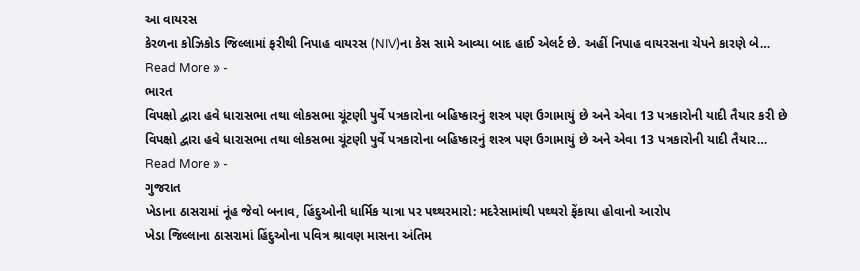આ વાયરસ
કેરળના કોઝિકોડ જિલ્લામાં ફરીથી નિપાહ વાયરસ (NIV)ના કેસ સામે આવ્યા બાદ હાઈ એલર્ટ છે. અહીં નિપાહ વાયરસના ચેપને કારણે બે…
Read More » -
ભારત
વિપક્ષો દ્વારા હવે ધારાસભા તથા લોકસભા ચૂંટણી પુર્વે પત્રકારોના બહિષ્કારનું શસ્ત્ર પણ ઉગામાયું છે અને એવા 13 પત્રકારોની યાદી તૈયાર કરી છે
વિપક્ષો દ્વારા હવે ધારાસભા તથા લોકસભા ચૂંટણી પુર્વે પત્રકારોના બહિષ્કારનું શસ્ત્ર પણ ઉગામાયું છે અને એવા 13 પત્રકારોની યાદી તૈયાર…
Read More » -
ગુજરાત
ખેડાના ઠાસરામાં નૂંહ જેવો બનાવ, હિંદુઓની ધાર્મિક યાત્રા પર પથ્થરમારો: મદરેસામાંથી પથ્થરો ફેંકાયા હોવાનો આરોપ
ખેડા જિલ્લાના ઠાસરામાં હિંદુઓના પવિત્ર શ્રાવણ માસના અંતિમ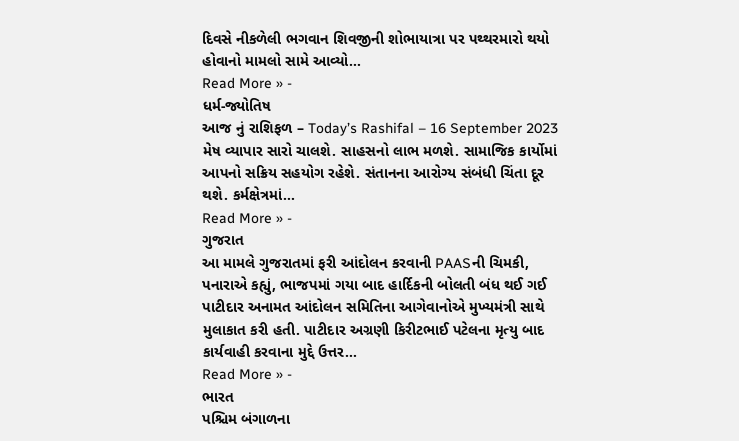દિવસે નીકળેલી ભગવાન શિવજીની શોભાયાત્રા પર પથ્થરમારો થયો હોવાનો મામલો સામે આવ્યો…
Read More » -
ધર્મ-જ્યોતિષ
આજ નું રાશિફળ – Today’s Rashifal – 16 September 2023
મેષ વ્યાપાર સારો ચાલશે. સાહસનો લાભ મળશે. સામાજિક કાર્યોમાં આપનો સક્રિય સહયોગ રહેશે. સંતાનના આરોગ્ય સંબંધી ચિંતા દૂર થશે. કર્મક્ષેત્રમાં…
Read More » -
ગુજરાત
આ મામલે ગુજરાતમાં ફરી આંદોલન કરવાની PAASની ચિમકી, પનારાએ કહ્યું, ભાજપમાં ગયા બાદ હાર્દિકની બોલતી બંધ થઈ ગઈ
પાટીદાર અનામત આંદોલન સમિતિના આગેવાનોએ મુખ્યમંત્રી સાથે મુલાકાત કરી હતી. પાટીદાર અગ્રણી કિરીટભાઈ પટેલના મૃત્યુ બાદ કાર્યવાહી કરવાના મુદ્દે ઉત્તર…
Read More » -
ભારત
પશ્ચિમ બંગાળના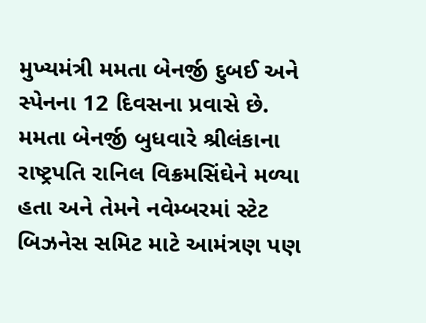મુખ્યમંત્રી મમતા બેનર્જી દુબઈ અને સ્પેનના 12 દિવસના પ્રવાસે છે. મમતા બેનર્જી બુધવારે શ્રીલંકાના રાષ્ટ્રપતિ રાનિલ વિક્રમસિંઘેને મળ્યા હતા અને તેમને નવેમ્બરમાં સ્ટેટ બિઝનેસ સમિટ માટે આમંત્રણ પણ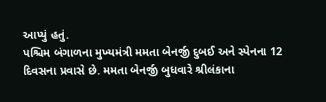આપ્યું હતું.
પશ્ચિમ બંગાળના મુખ્યમંત્રી મમતા બેનર્જી દુબઈ અને સ્પેનના 12 દિવસના પ્રવાસે છે. મમતા બેનર્જી બુધવારે શ્રીલંકાના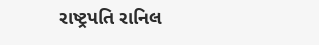રાષ્ટ્રપતિ રાનિલ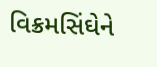વિક્રમસિંઘેને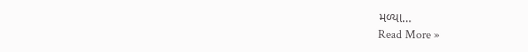મળ્યા…
Read More »